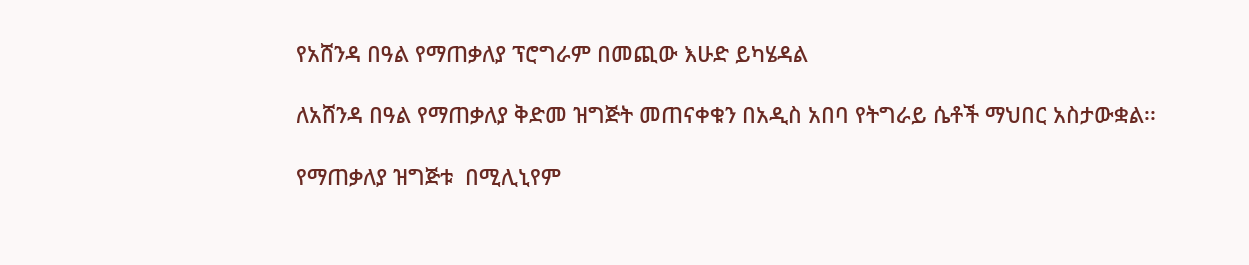የአሸንዳ በዓል የማጠቃለያ ፕሮግራም በመጪው እሁድ ይካሄዳል

ለአሸንዳ በዓል የማጠቃለያ ቅድመ ዝግጅት መጠናቀቁን በአዲስ አበባ የትግራይ ሴቶች ማህበር አስታውቋል፡፡

የማጠቃለያ ዝግጅቱ  በሚሊኒየም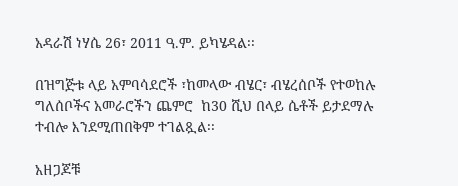አዳራሽ ነሃሴ 26፣ 2011 ዓ.ም. ይካሄዳል፡፡

በዝግጅቱ ላይ አምባሳደሮች ፣ከመላው ብሄር፣ ብሄረሰቦች የተወከሉ ግለሰቦችና አመራሮችን ጨምሮ  ከ30 ሺህ በላይ ሴቶች ይታደማሉ ተብሎ እንደሚጠበቅም ተገልጿል፡፡

አዘጋጆቹ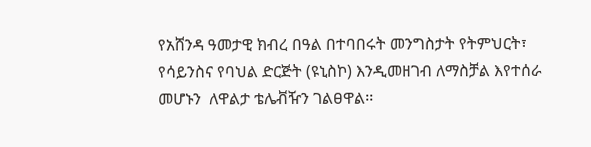የአሸንዳ ዓመታዊ ክብረ በዓል በተባበሩት መንግስታት የትምህርት፣ የሳይንስና የባህል ድርጅት (ዩኒስኮ) እንዲመዘገብ ለማስቻል እየተሰራ መሆኑን  ለዋልታ ቴሌቭዥን ገልፀዋል፡፡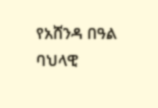የአሸንዳ በዓል ባህላዊ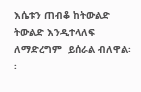እሴቱን ጠብቆ ከትውልድ  ትውልድ እንዲተላለፍ ለማድረግም  ይሰራል ብለዋል፡፡